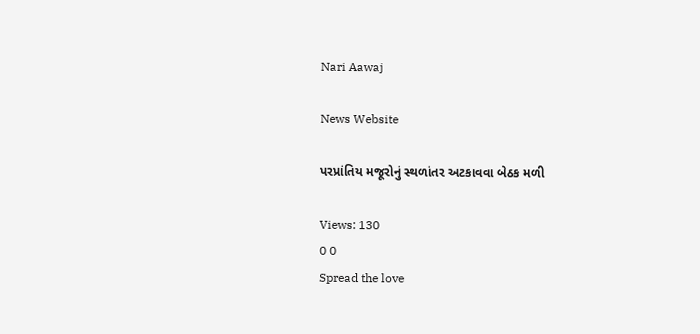Nari Aawaj

News Website

પરપ્રાંતિય મજૂરોનું સ્થળાંતર અટકાવવા બેઠક મળી

Views: 130
0 0
Spread the love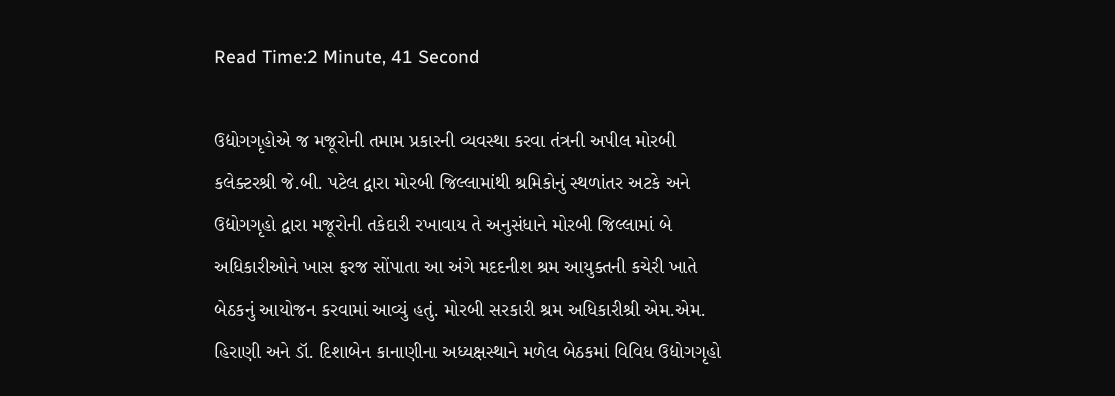Read Time:2 Minute, 41 Second

ઉદ્યોગગૃહોએ જ મજૂરોની તમામ પ્રકારની વ્યવસ્થા કરવા તંત્રની અપીલ મોરબી કલેક્ટરશ્રી જે.બી. પટેલ દ્વારા મોરબી જિલ્લામાંથી શ્રમિકોનું સ્થળાંતર અટકે અને ઉદ્યોગગૃહો દ્વારા મજૂરોની તકેદારી રખાવાય તે અનુસંધાને મોરબી જિલ્લામાં બે અધિકારીઓને ખાસ ફરજ સોંપાતા આ અંગે મદદનીશ શ્રમ આયુક્તની કચેરી ખાતે બેઠકનું આયોજન કરવામાં આવ્યું હતું. મોરબી સરકારી શ્રમ અધિકારીશ્રી એમ.એમ. હિરાણી અને ડૉ. દિશાબેન કાનાણીના અધ્યક્ષસ્થાને મળેલ બેઠકમાં વિવિધ ઉદ્યોગગૃહો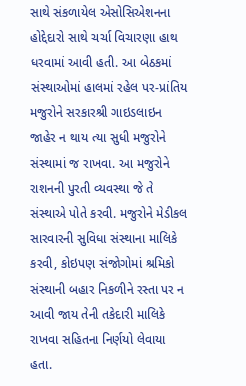સાથે સંકળાયેલ એસોસિએશનના હોદ્દેદારો સાથે ચર્ચા વિચારણા હાથ ધરવામાં આવી હતી. આ બેઠકમાં સંસ્થાઓમાં હાલમાં રહેલ પર-પ્રાંતિય મજુરોને સરકારશ્રી ગાઇડલાઇન જાહેર ન થાય ત્યા સુધી મજુરોને સંસ્થામાં જ રાખવા. આ મજુરોને રાશનની પુરતી વ્યવસ્થા જે તે સંસ્થાએ પોતે કરવી. મજુરોને મેડીકલ સારવારની સુવિધા સંસ્થાના માલિકે કરવી, કોઇપણ સંજોગોમાં શ્રમિકો સંસ્થાની બહાર નિકળીને રસ્તા પર ન આવી જાય તેની તકેદારી માલિકે રાખવા સહિતના નિર્ણયો લેવાયા હતા.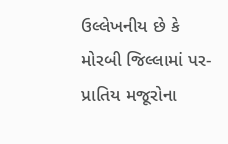ઉલ્લેખનીય છે કે મોરબી જિલ્લામાં પર-પ્રાતિય મજૂરોના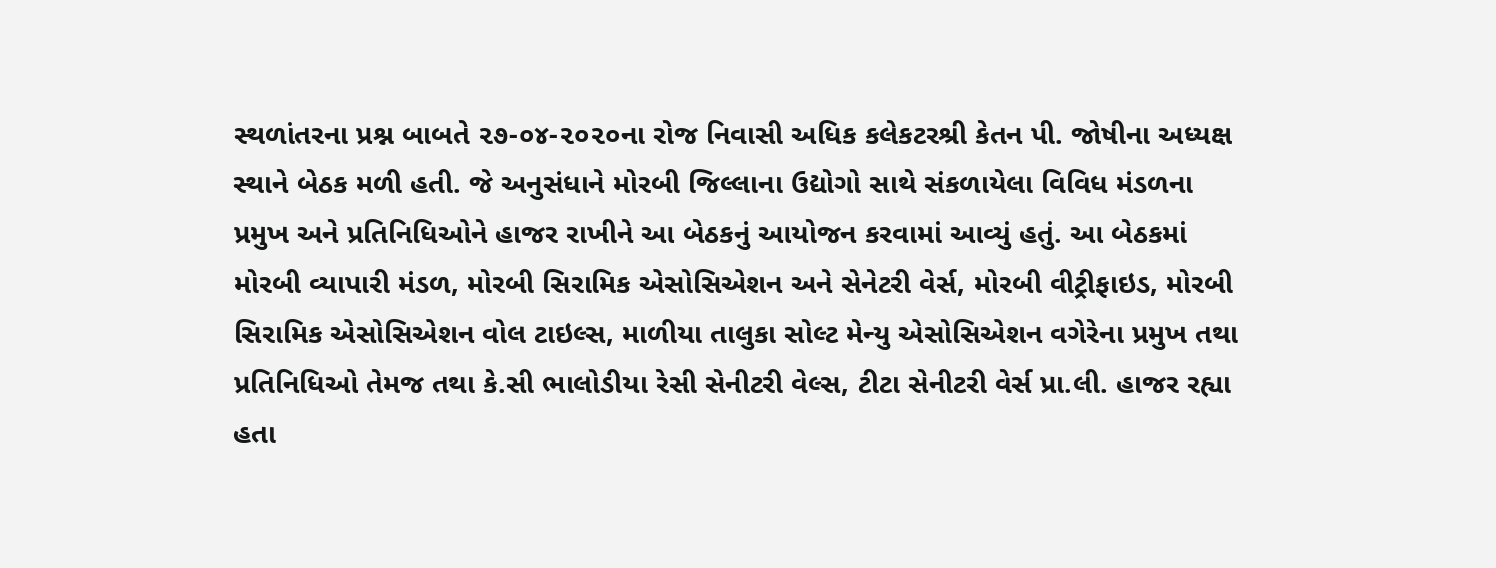સ્થળાંતરના પ્રશ્ન બાબતે ૨૭-૦૪-૨૦૨૦ના રોજ નિવાસી અધિક કલેકટરશ્રી કેતન પી. જોષીના અધ્યક્ષ સ્થાને બેઠક મળી હતી. જે અનુસંધાને મોરબી જિલ્લાના ઉદ્યોગો સાથે સંકળાયેલા વિવિધ મંડળના પ્રમુખ અને પ્રતિનિધિઓને હાજર રાખીને આ બેઠકનું આયોજન કરવામાં આવ્યું હતું. આ બેઠકમાં મોરબી વ્યાપારી મંડળ, મોરબી સિરામિક એસોસિએશન અને સેનેટરી વેર્સ, મોરબી વીટ્રીફાઇડ, મોરબી સિરામિક એસોસિએશન વોલ ટાઇલ્સ, માળીયા તાલુકા સોલ્ટ મેન્યુ એસોસિએશન વગેરેના પ્રમુખ તથા પ્રતિનિધિઓ તેમજ તથા કે.સી ભાલોડીયા રેસી સેનીટરી વેલ્સ, ટીટા સેનીટરી વેર્સ પ્રા.લી. હાજર રહ્યા હતા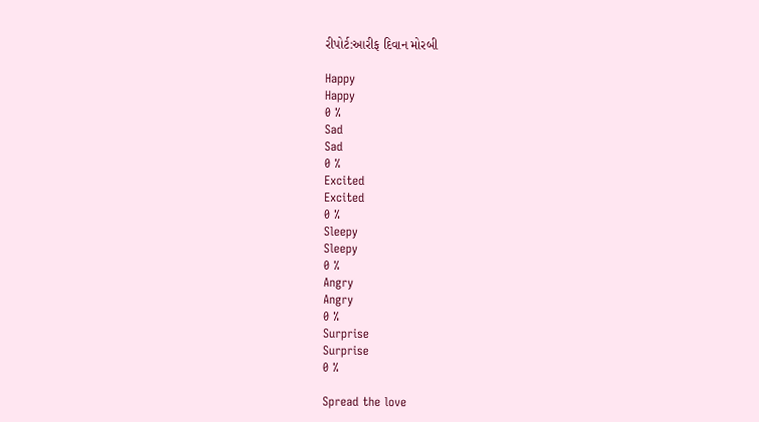રીપોર્ટ:આરીફ દિવાન મોરબી

Happy
Happy
0 %
Sad
Sad
0 %
Excited
Excited
0 %
Sleepy
Sleepy
0 %
Angry
Angry
0 %
Surprise
Surprise
0 %

Spread the love